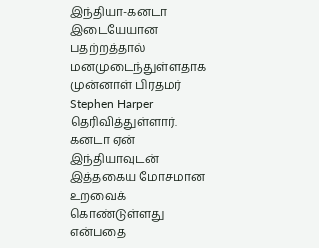இந்தியா-கனடா இடையேயான பதற்றத்தால் மனமுடைந்துள்ளதாக முன்னாள் பிரதமர் Stephen Harper தெரிவித்துள்ளார்.
கனடா ஏன் இந்தியாவுடன் இத்தகைய மோசமான உறவைக் கொண்டுள்ளது என்பதை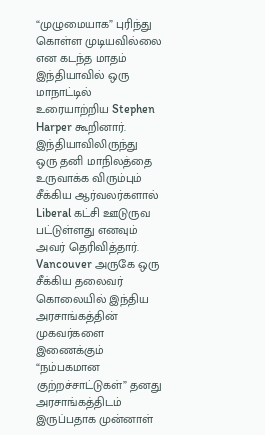“முழுமையாக” புரிந்து கொள்ள முடியவில்லை என கடந்த மாதம் இந்தியாவில் ஒரு மாநாட்டில் உரையாற்றிய Stephen Harper கூறினார்.
இந்தியாவிலிருந்து ஒரு தனி மாநிலத்தை உருவாக்க விரும்பும் சீக்கிய ஆர்வலர்களால் Liberal கட்சி ஊடுருவ பட்டுள்ளது எனவும் அவர் தெரிவித்தார்.
Vancouver அருகே ஒரு சீக்கிய தலைவர் கொலையில் இந்திய அரசாங்கத்தின் முகவர்களை இணைக்கும் “நம்பகமான குற்றச்சாட்டுகள்” தனது அரசாங்கத்திடம் இருப்பதாக முன்னாள்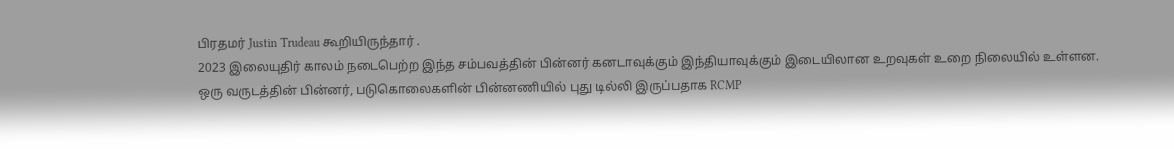பிரதமர் Justin Trudeau கூறியிருந்தார் .
2023 இலையுதிர் காலம் நடைபெற்ற இந்த சம்பவத்தின் பின்னர் கனடாவுக்கும் இந்தியாவுக்கும் இடையிலான உறவுகள் உறை நிலையில் உள்ளன.
ஒரு வருடத்தின் பின்னர், படுகொலைகளின் பின்னணியில் புது டில்லி இருப்பதாக RCMP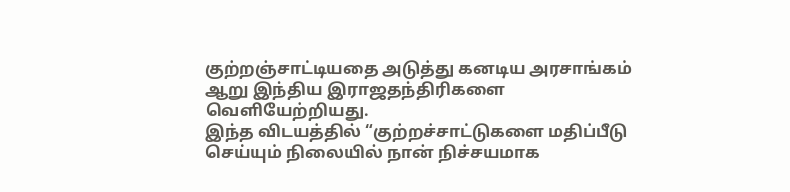குற்றஞ்சாட்டியதை அடுத்து கனடிய அரசாங்கம் ஆறு இந்திய இராஜதந்திரிகளை வெளியேற்றியது.
இந்த விடயத்தில் “குற்றச்சாட்டுகளை மதிப்பீடு செய்யும் நிலையில் நான் நிச்சயமாக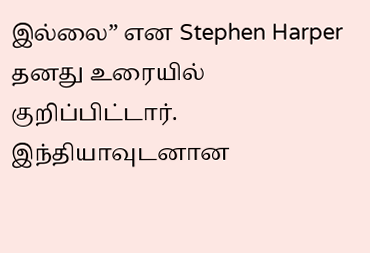இல்லை” என Stephen Harper தனது உரையில் குறிப்பிட்டார்.
இந்தியாவுடனான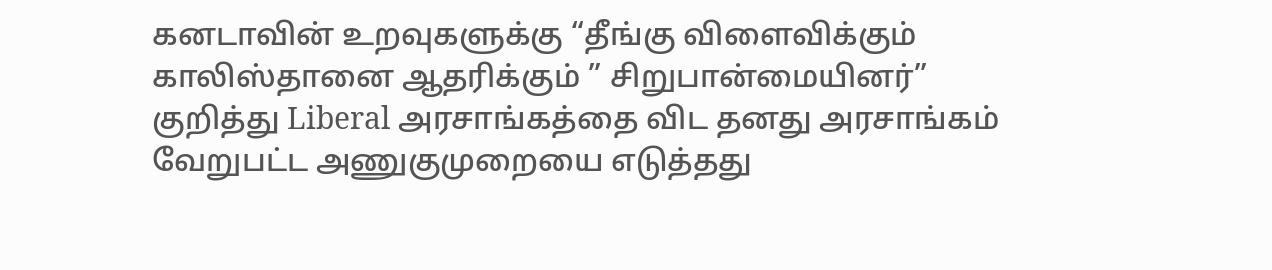கனடாவின் உறவுகளுக்கு “தீங்கு விளைவிக்கும் காலிஸ்தானை ஆதரிக்கும் ” சிறுபான்மையினர்” குறித்து Liberal அரசாங்கத்தை விட தனது அரசாங்கம் வேறுபட்ட அணுகுமுறையை எடுத்தது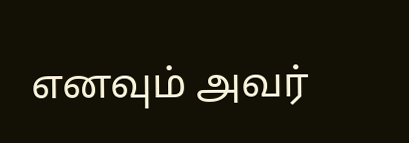எனவும் அவர்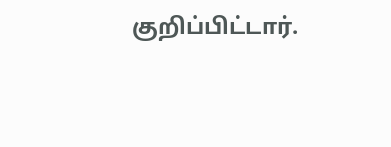குறிப்பிட்டார்.